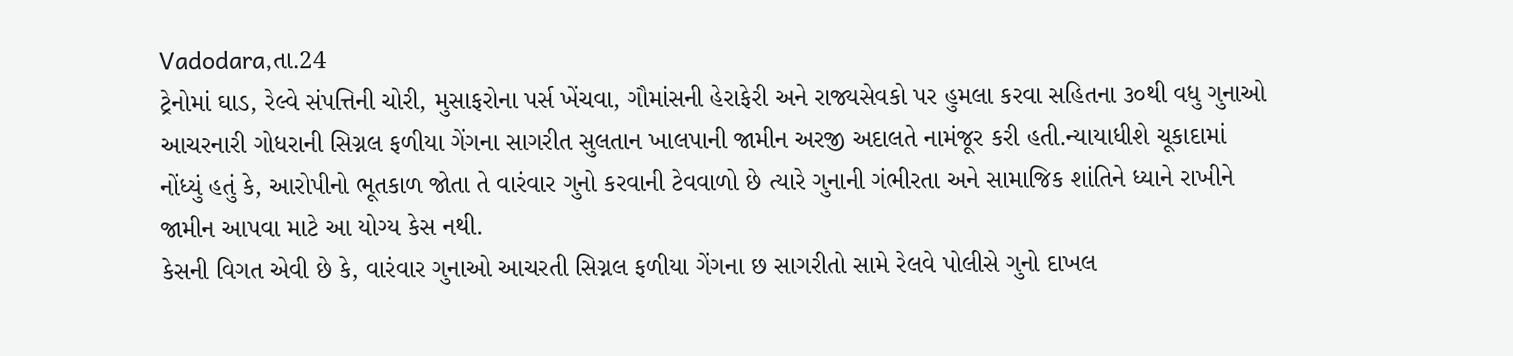Vadodara,તા.24
ટ્રેનોમાં ઘાડ, રેલ્વે સંપત્તિની ચોરી, મુસાફરોના પર્સ ખેંચવા, ગૌમાંસની હેરાફેરી અને રાજ્યસેવકો પર હુમલા કરવા સહિતના ૩૦થી વધુ ગુનાઓ આચરનારી ગોધરાની સિગ્નલ ફળીયા ગેંગના સાગરીત સુલતાન ખાલપાની જામીન અરજી અદાલતે નામંજૂર કરી હતી.ન્યાયાધીશે ચૂકાદામાં નોંધ્યું હતું કે, આરોપીનો ભૂતકાળ જોતા તે વારંવાર ગુનો કરવાની ટેવવાળો છે ત્યારે ગુનાની ગંભીરતા અને સામાજિક શાંતિને ધ્યાને રાખીને જામીન આપવા માટે આ યોગ્ય કેસ નથી.
કેસની વિગત એવી છે કે, વારંવાર ગુનાઓ આચરતી સિગ્નલ ફળીયા ગેંગના છ સાગરીતો સામે રેલવે પોલીસે ગુનો દાખલ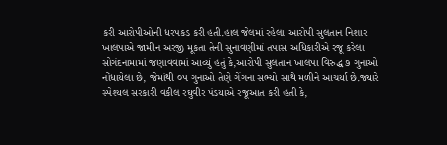કરી આરોપીઓની ધરપકડ કરી હતી.હાલ જેલમાં રહેલા આરોપી સુલતાન નિશાર ખાલપાએ જામીન અરજી મૂકતા તેની સુનાવણીમાં તપાસ અધિકારીએ રજૂ કરેલા સોગંદનામામાં જણાવવામાં આવ્યું હતું કે,આરોપી સુલતાન ખાલપા વિરુદ્ધ ૭ ગુનાઓ નોંધાયેલા છે, જેમાંથી ૦૫ ગુનાઓ તેણે ગેંગના સભ્યો સાથે મળીને આચર્યા છે.જ્યારે સ્પેશ્યલ સરકારી વકીલ રઘુવીર પંડયાએ રજૂઆત કરી હતી કે,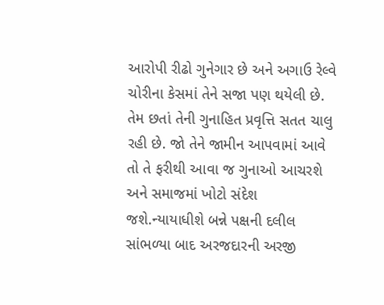આરોપી રીઢો ગુનેગાર છે અને અગાઉ રેલ્વે ચોરીના કેસમાં તેને સજા પણ થયેલી છે. તેમ છતાં તેની ગુનાહિત પ્રવૃત્તિ સતત ચાલુ રહી છે. જો તેને જામીન આપવામાં આવે તો તે ફરીથી આવા જ ગુનાઓ આચરશે અને સમાજમાં ખોટો સંદેશ જશે.ન્યાયાધીશે બન્ને પક્ષની દલીલ સાંભળ્યા બાદ અરજદારની અરજી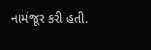નામંજૂર કરી હતી.